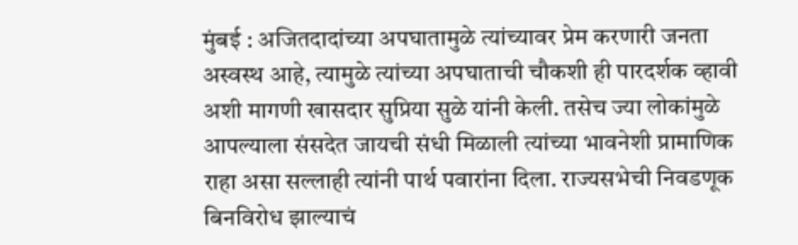मुंबई : अजितदादांच्या अपघातामुळे त्यांच्यावर प्रेम करणारी जनता अस्वस्थ आहे, त्यामुळे त्यांच्या अपघाताची चौकशी ही पारदर्शक व्हावी अशी मागणी खासदार सुप्रिया सुळे यांनी केली. तसेच ज्या लोकांमुळे आपल्याला संसदेत जायची संधी मिळाली त्यांच्या भावनेशी प्रामाणिक राहा असा सल्लाही त्यांनी पार्थ पवारांना दिला. राज्यसभेची निवडणूक बिनविरोध झाल्याचं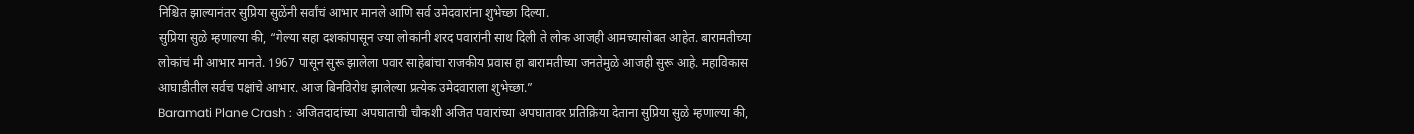निश्चित झाल्यानंतर सुप्रिया सुळेंनी सर्वांचं आभार मानले आणि सर्व उमेदवारांना शुभेच्छा दिल्या.
सुप्रिया सुळे म्हणाल्या की, “गेल्या सहा दशकांपासून ज्या लोकांनी शरद पवारांनी साथ दिली ते लोक आजही आमच्यासोबत आहेत. बारामतीच्या लोकांचं मी आभार मानते. 1967 पासून सुरू झालेला पवार साहेबांचा राजकीय प्रवास हा बारामतीच्या जनतेमुळे आजही सुरू आहे. महाविकास आघाडीतील सर्वच पक्षांचे आभार. आज बिनविरोध झालेल्या प्रत्येक उमेदवाराला शुभेच्छा.”
Baramati Plane Crash : अजितदादांच्या अपघाताची चौकशी अजित पवारांच्या अपघातावर प्रतिक्रिया देताना सुप्रिया सुळे म्हणाल्या की,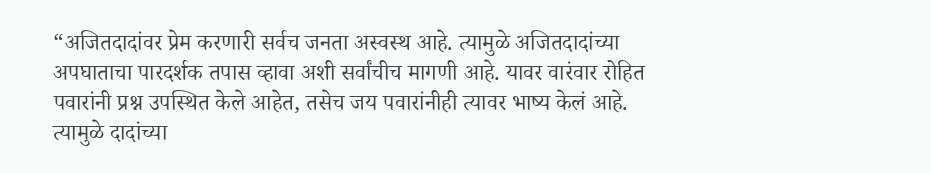“अजितदादांवर प्रेम करणारी सर्वच जनता अस्वस्थ आहे. त्यामुळे अजितदादांच्या अपघाताचा पारदर्शक तपास व्हावा अशी सर्वांचीच मागणी आहे. यावर वारंवार रोहित पवारांनी प्रश्न उपस्थित केले आहेत, तसेच जय पवारांनीही त्यावर भाष्य केलं आहे. त्यामुळे दादांच्या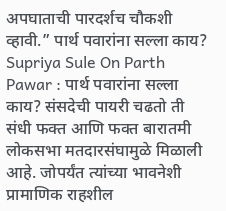अपघाताची पारदर्शच चौकशी व्हावी.” पार्थ पवारांना सल्ला काय?
Supriya Sule On Parth Pawar : पार्थ पवारांना सल्ला काय? संसदेची पायरी चढतो ती संधी फक्त आणि फक्त बारातमी लोकसभा मतदारसंघामुळे मिळाली आहे. जोपर्यंत त्यांच्या भावनेशी प्रामाणिक राहशील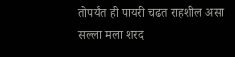तोपर्यंत ही पायरी चढत राहशील असा सल्ला मला शरद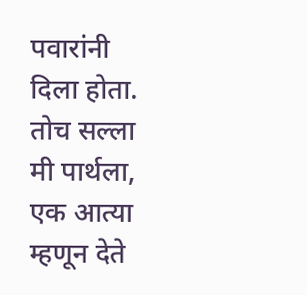पवारांनी दिला होता. तोच सल्ला मी पार्थला, एक आत्या म्हणून देते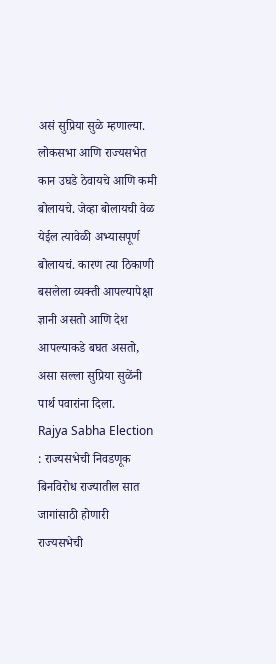असं सुप्रिया सुळे म्हणाल्या.
लोकसभा आणि राज्यसभेत कान उघडे ठेवायचे आणि कमी बोलायचे. जेव्हा बोलायची वेळ येईल त्यावेळी अभ्यासपूर्ण बोलायचं. कारण त्या ठिकाणी बसलेला व्यक्ती आपल्यापेक्षा ज्ञानी असतो आणि देश आपल्याकडे बघत असतो, असा सल्ला सुप्रिया सुळेंनी पार्थ पवारांना दिला.
Rajya Sabha Election : राज्यसभेची निवडणूक बिनविरोध राज्यातील सात जागांसाठी होणारी राज्यसभेची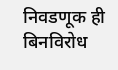निवडणूक ही बिनविरोध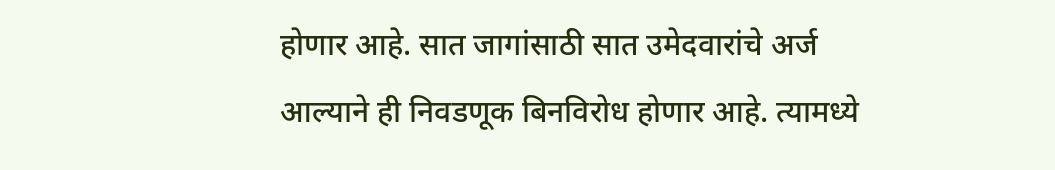होणार आहे. सात जागांसाठी सात उमेदवारांचे अर्ज आल्याने ही निवडणूक बिनविरोध होणार आहे. त्यामध्ये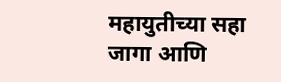महायुतीच्या सहा जागा आणि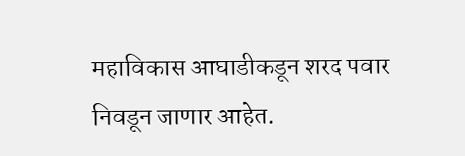महाविकास आघाडीकडून शरद पवार निवडून जाणार आहेत.